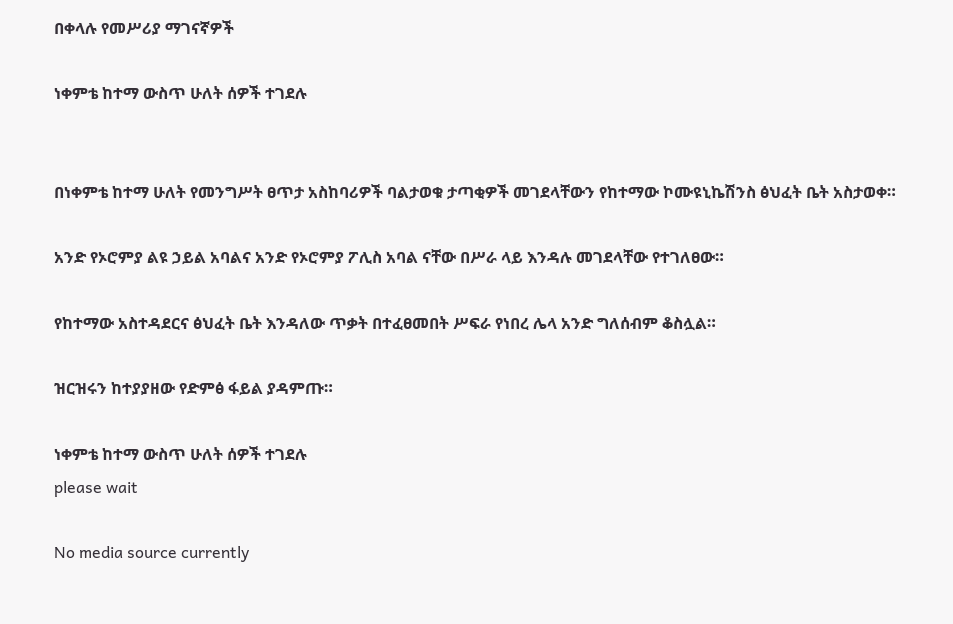በቀላሉ የመሥሪያ ማገናኛዎች

ነቀምቴ ከተማ ውስጥ ሁለት ሰዎች ተገደሉ


በነቀምቴ ከተማ ሁለት የመንግሥት ፀጥታ አስከባሪዎች ባልታወቁ ታጣቂዎች መገደላቸውን የከተማው ኮሙዩኒኬሽንስ ፅህፈት ቤት አስታወቀ።

አንድ የኦሮምያ ልዩ ኃይል አባልና አንድ የኦሮምያ ፖሊስ አባል ናቸው በሥራ ላይ እንዳሉ መገደላቸው የተገለፀው።

የከተማው አስተዳደርና ፅህፈት ቤት እንዳለው ጥቃት በተፈፀመበት ሥፍራ የነበረ ሌላ አንድ ግለሰብም ቆስሏል።

ዝርዝሩን ከተያያዘው የድምፅ ፋይል ያዳምጡ።

ነቀምቴ ከተማ ውስጥ ሁለት ሰዎች ተገደሉ
please wait

No media source currently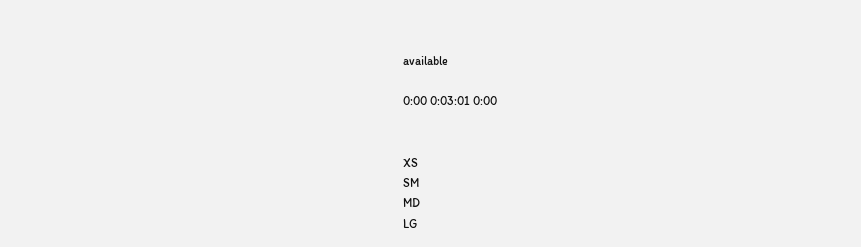available

0:00 0:03:01 0:00


XS
SM
MD
LG